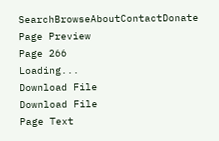SearchBrowseAboutContactDonate
Page Preview
Page 266
Loading...
Download File
Download File
Page Text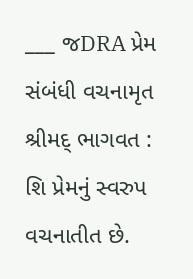___ જDRA પ્રેમ સંબંધી વચનામૃત શ્રીમદ્ ભાગવત : શિ પ્રેમનું સ્વરુપ વચનાતીત છે.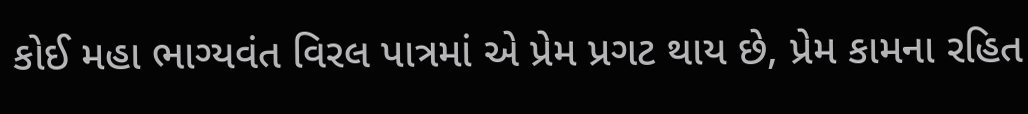કોઈ મહા ભાગ્યવંત વિરલ પાત્રમાં એ પ્રેમ પ્રગટ થાય છે, પ્રેમ કામના રહિત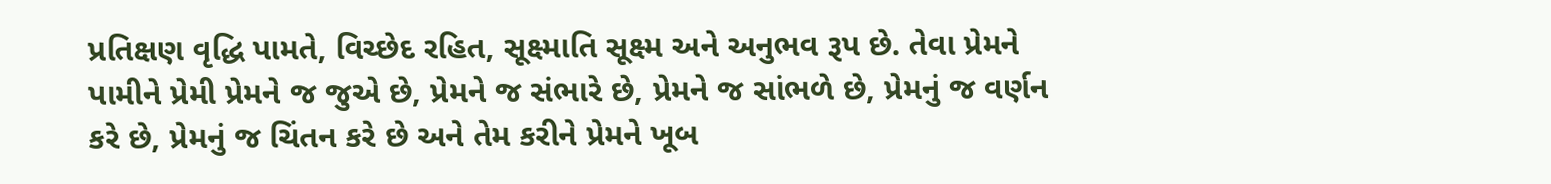પ્રતિક્ષણ વૃદ્ધિ પામતે, વિચ્છેદ રહિત, સૂક્ષ્માતિ સૂક્ષ્મ અને અનુભવ રૂપ છે. તેવા પ્રેમને પામીને પ્રેમી પ્રેમને જ જુએ છે, પ્રેમને જ સંભારે છે, પ્રેમને જ સાંભળે છે, પ્રેમનું જ વર્ણન કરે છે, પ્રેમનું જ ચિંતન કરે છે અને તેમ કરીને પ્રેમને ખૂબ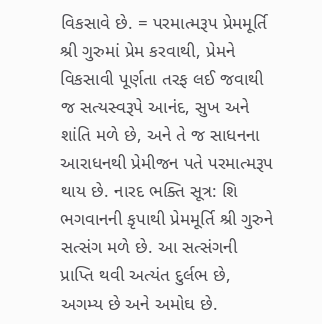વિકસાવે છે. = પરમાત્મરૂપ પ્રેમમૂર્તિ શ્રી ગુરુમાં પ્રેમ કરવાથી, પ્રેમને વિકસાવી પૂર્ણતા તરફ લઈ જવાથી જ સત્યસ્વરૂપે આનંદ, સુખ અને શાંતિ મળે છે, અને તે જ સાધનના આરાધનથી પ્રેમીજન પતે પરમાત્મરૂપ થાય છે. નારદ ભક્તિ સૂત્ર: શિ ભગવાનની કૃપાથી પ્રેમમૂર્તિ શ્રી ગુરુને સત્સંગ મળે છે. આ સત્સંગની પ્રાપ્તિ થવી અત્યંત દુર્લભ છે, અગમ્ય છે અને અમોઘ છે.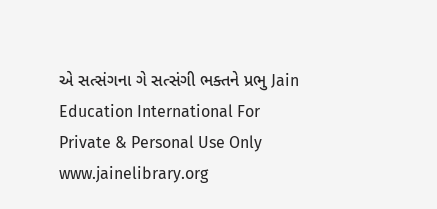એ સત્સંગના ગે સત્સંગી ભક્તને પ્રભુ Jain Education International For Private & Personal Use Only www.jainelibrary.org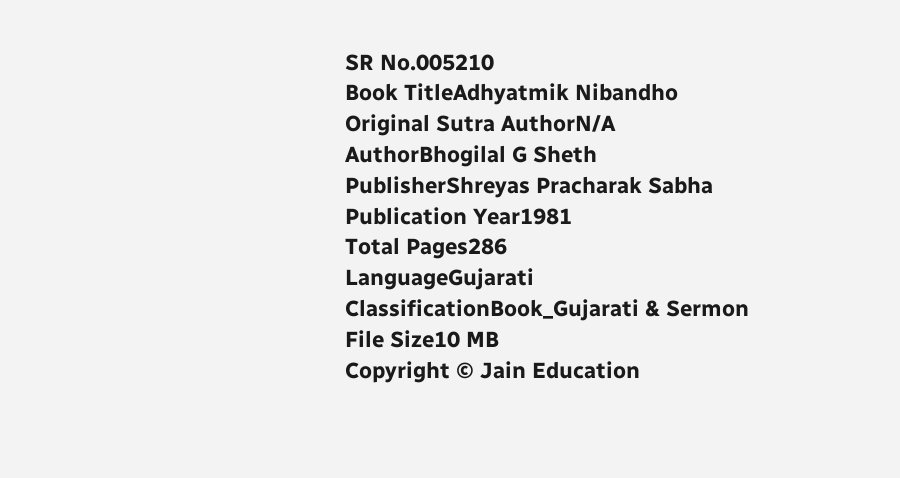SR No.005210
Book TitleAdhyatmik Nibandho
Original Sutra AuthorN/A
AuthorBhogilal G Sheth
PublisherShreyas Pracharak Sabha
Publication Year1981
Total Pages286
LanguageGujarati
ClassificationBook_Gujarati & Sermon
File Size10 MB
Copyright © Jain Education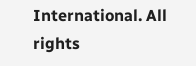International. All rights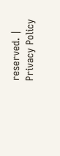reserved. | Privacy Policy